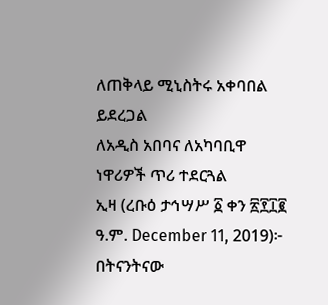ለጠቅላይ ሚኒስትሩ አቀባበል ይደረጋል
ለአዲስ አበባና ለአካባቢዋ ነዋሪዎች ጥሪ ተደርጓል
ኢዛ (ረቡዕ ታኅሣሥ ፩ ቀን ፳፻፲፪ ዓ.ም. December 11, 2019)፦ በትናንትናው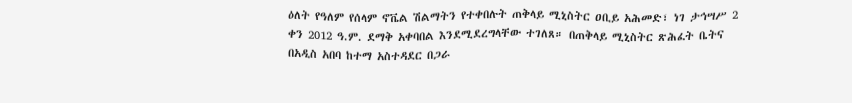ዕለት የዓለም የሰላም ኖቬል ሽልማትን የተቀበሉት ጠቅላይ ሚኒስትር ዐቢይ አሕመድ፣ ነገ ታኅሣሥ 2 ቀን 2012 ዓ.ም. ደማቅ አቀባበል እንደሚደረግላቸው ተገለጸ። በጠቅላይ ሚኒስትር ጽሕፈት ቤትና በአዲስ አበባ ከተማ አስተዳደር በጋራ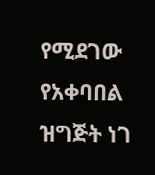የሚደገው የአቀባበል ዝግጅት ነገ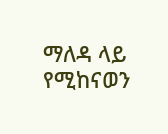ማለዳ ላይ የሚከናወን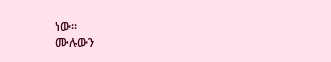ነው።
ሙሉውን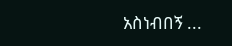አስነብበኝ ...